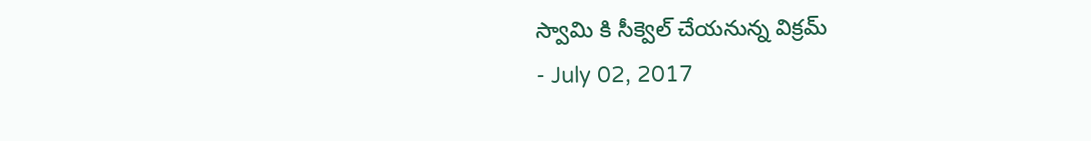స్వామి కి సీక్వెల్ చేయనున్న విక్రమ్
- July 02, 2017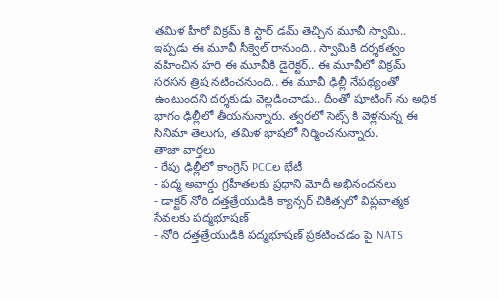తమిళ హీరో విక్రమ్ కి స్టార్ డమ్ తెచ్చిన మూవీ స్వామి.. ఇప్పడు ఈ మూవీ సీక్వెల్ రానుంది.. స్వామికి దర్శకత్వం వహించిన హరి ఈ మూవీకి డైరెక్టర్.. ఈ మూవీలో విక్రమ్ సరసన త్రిష నటించనుంది.. ఈ మూవీ ఢిల్లీ నేపథ్యంతో ఉంటుందని దర్శకుడు వెల్లడించాడు.. దీంతో షూటింగ్ ను అధిక భాగం ఢిల్లీలో తీయనున్నారు. త్వరలో సెట్స్ కి వెళ్లనున్న ఈ సినిమా తెలుగు, తమిళ భాషలో నిర్మించనున్నారు.
తాజా వార్తలు
- రేపు ఢిల్లీలో కాంగ్రెస్ PCCల భేటీ
- పద్మ అవార్డు గ్రహీతలకు ప్రధాని మోదీ అభినందనలు
- డాక్టర్ నోరి దత్తత్రేయుడికి క్యాన్సర్ చికిత్సలో విప్లవాత్మక సేవలకు పద్మభూషణ్
- నోరి దత్తత్రేయుడికి పద్మభూషణ్ ప్రకటించడం పై NATS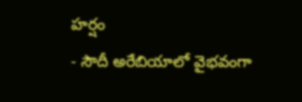హర్షం
- సౌదీ అరేబియాలో వైభవంగా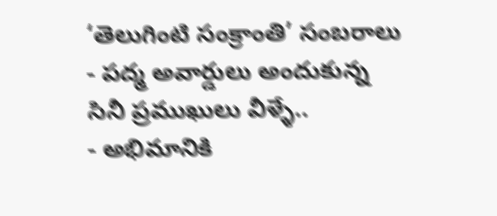‘తెలుగింటి సంక్రాంతి’ సంబరాలు
- పద్మ అవార్డులు అందుకున్న సినీ ప్రముఖులు వీళ్ళే..
- అభిమానికి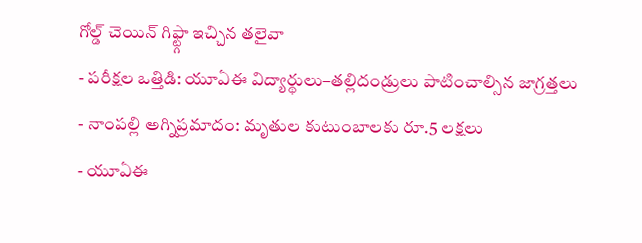గోల్డ్ చెయిన్ గిఫ్ట్గా ఇచ్చిన తలైవా
- పరీక్షల ఒత్తిడి: యూఏఈ విద్యార్థులు–తల్లిదండ్రులు పాటించాల్సిన జాగ్రత్తలు
- నాంపల్లి అగ్నిప్రమాదం: మృతుల కుటుంబాలకు రూ.5 లక్షలు
- యూఏఈ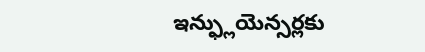ఇన్ఫ్లుయెన్సర్లకు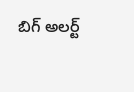బిగ్ అలర్ట్